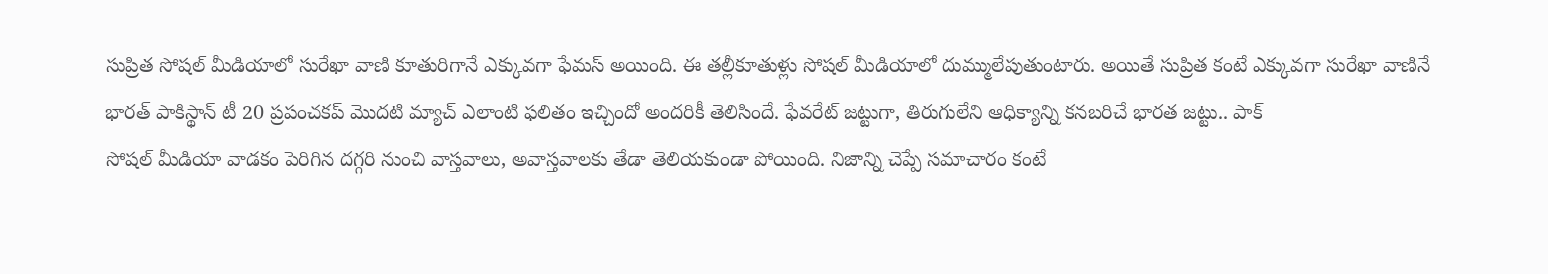సుప్రిత సోషల్ మీడియాలో సురేఖా వాణి కూతురిగానే ఎక్కువగా ఫేమస్ అయింది. ఈ తల్లీకూతుళ్లు సోషల్ మీడియాలో దుమ్ములేపుతుంటారు. అయితే సుప్రిత కంటే ఎక్కువగా సురేఖా వాణినే
భారత్ పాకిస్థాన్ టీ 20 ప్రపంచకప్ మొదటి మ్యాచ్ ఎలాంటి ఫలితం ఇచ్చిందో అందరికీ తెలిసిందే. ఫేవరేట్ జట్టుగా, తిరుగులేని ఆధిక్యాన్ని కనబరిచే భారత జట్టు.. పాక్
సోషల్ మీడియా వాడకం పెరిగిన దగ్గరి నుంచి వాస్తవాలు, అవాస్తవాలకు తేడా తెలియకుండా పోయింది. నిజాన్ని చెప్పే సమాచారం కంటే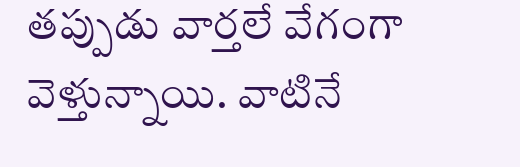తప్పుడు వార్తలే వేగంగా వెళ్తున్నాయి. వాటినే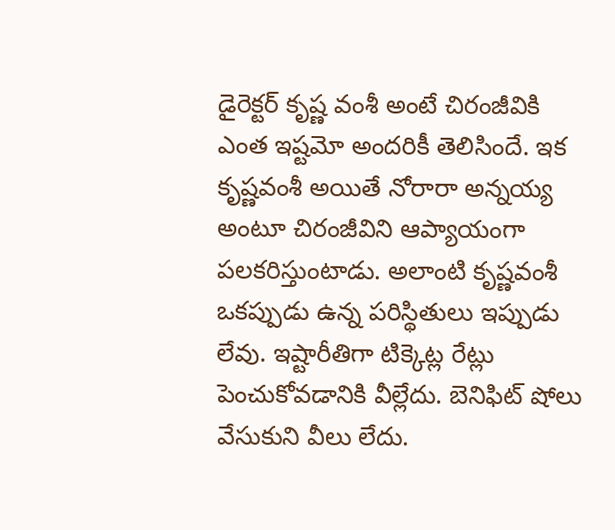డైరెక్టర్ కృష్ణ వంశీ అంటే చిరంజీవికి ఎంత ఇష్టమో అందరికీ తెలిసిందే. ఇక కృష్ణవంశీ అయితే నోరారా అన్నయ్య అంటూ చిరంజీవిని ఆప్యాయంగా పలకరిస్తుంటాడు. అలాంటి కృష్ణవంశీ
ఒకప్పుడు ఉన్న పరిస్థితులు ఇప్పుడు లేవు. ఇష్టారీతిగా టిక్కెట్ల రేట్లు పెంచుకోవడానికి వీల్లేదు. బెనిఫిట్ షోలు వేసుకుని వీలు లేదు.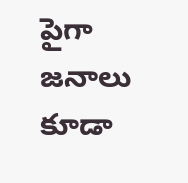పైగా జనాలు కూడా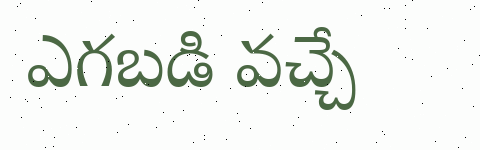ఎగబడి వచ్చే